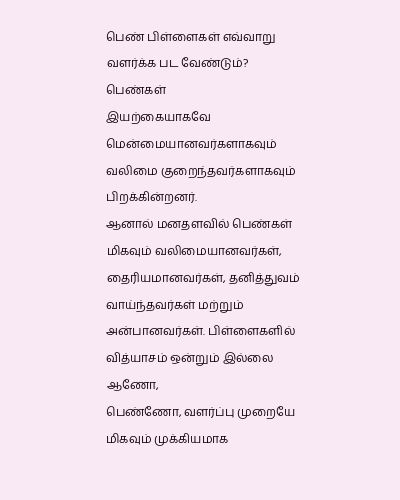பெண் பிள்ளைகள் எவ்வாறு வளர்க்க பட வேண்டும்?
பெண்கள்
இயற்கையாகவே மென்மையானவர்களாகவும் வலிமை குறைந்தவர்களாகவும் பிறக்கின்றனர்.
ஆனால் மனதளவில் பெண்கள் மிகவும் வலிமையானவர்கள்,
தைரியமானவர்கள், தனித்துவம் வாய்ந்தவர்கள் மற்றும் அன்பானவர்கள். பிள்ளைகளில்
வித்யாசம் ஒன்றும் இல்லை ஆணோ,
பெண்ணோ, வளர்ப்பு முறையே மிகவும் முக்கியமாக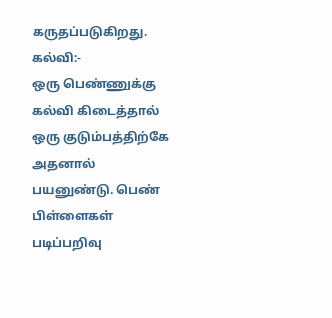கருதப்படுகிறது.
கல்வி:-
ஒரு பெண்ணுக்கு
கல்வி கிடைத்தால் ஒரு குடும்பத்திற்கே அதனால் பயனுண்டு. பெண் பிள்ளைகள் படிப்பறிவு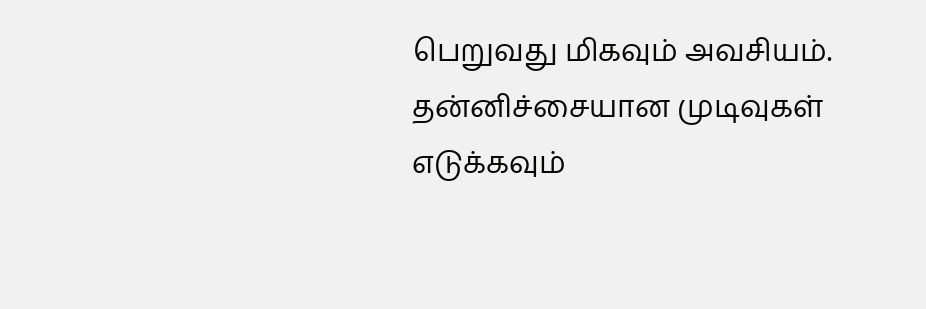பெறுவது மிகவும் அவசியம். தன்னிச்சையான முடிவுகள் எடுக்கவும்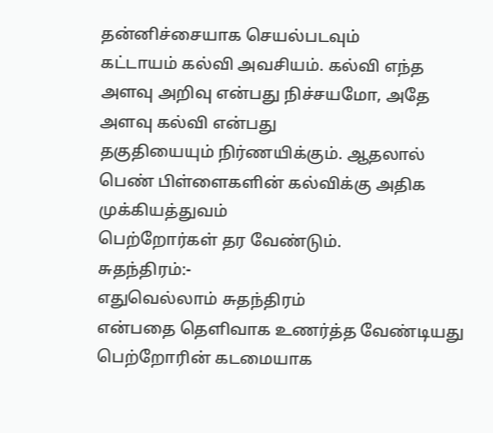தன்னிச்சையாக செயல்படவும்
கட்டாயம் கல்வி அவசியம். கல்வி எந்த அளவு அறிவு என்பது நிச்சயமோ, அதே அளவு கல்வி என்பது
தகுதியையும் நிர்ணயிக்கும். ஆதலால் பெண் பிள்ளைகளின் கல்விக்கு அதிக முக்கியத்துவம்
பெற்றோர்கள் தர வேண்டும்.
சுதந்திரம்:-
எதுவெல்லாம் சுதந்திரம்
என்பதை தெளிவாக உணர்த்த வேண்டியது பெற்றோரின் கடமையாக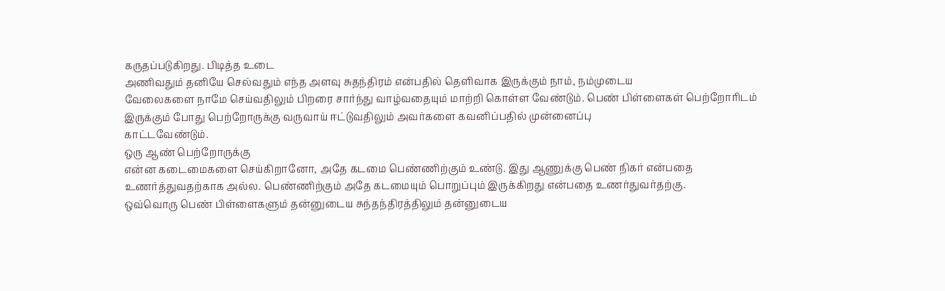கருதப்படுகிறது. பிடித்த உடை
அணிவதும் தனியே செல்வதும் எந்த அளவு சுதந்திரம் என்பதில் தெளிவாக இருக்கும் நாம், நம்முடைய
வேலைகளை நாமே செய்வதிலும் பிறரை சார்ந்து வாழ்வதையும் மாற்றி கொள்ள வேண்டும். பெண் பிள்ளைகள் பெற்றோரிடம்
இருக்கும் போது பெற்றோருக்கு வருவாய் ஈட்டுவதிலும் அவர்களை கவனிப்பதில் முன்னைப்பு
காட்டவேண்டும்.
ஒரு ஆண் பெற்றோருக்கு
என்ன கடைமைகளை செய்கிறானோ, அதே கடமை பெண்ணிற்கும் உண்டு. இது ஆணுக்கு பெண் நிகர் என்பதை
உணர்த்துவதற்காக அல்ல. பெண்ணிற்கும் அதே கடமையும் பொறுப்பும் இருக்கிறது என்பதை உணர்துவர்தற்கு.
ஒவ்வொரு பெண் பிள்ளைகளும் தன்னுடைய சுந்தந்திரத்திலும் தன்னுடைய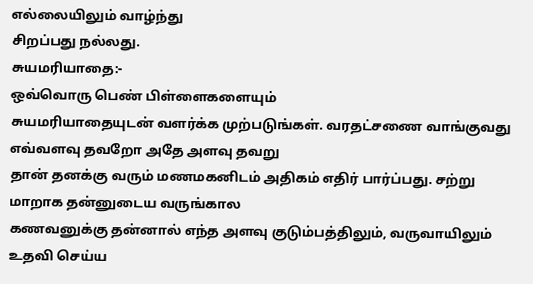எல்லையிலும் வாழ்ந்து
சிறப்பது நல்லது.
சுயமரியாதை:-
ஒவ்வொரு பெண் பிள்ளைகளையும்
சுயமரியாதையுடன் வளர்க்க முற்படுங்கள். வரதட்சணை வாங்குவது எவ்வளவு தவறோ அதே அளவு தவறு
தான் தனக்கு வரும் மணமகனிடம் அதிகம் எதிர் பார்ப்பது. சற்று மாறாக தன்னுடைய வருங்கால
கணவனுக்கு தன்னால் எந்த அளவு குடும்பத்திலும், வருவாயிலும் உதவி செய்ய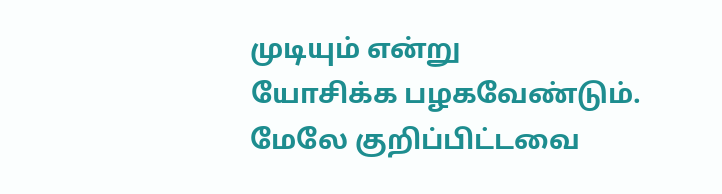முடியும் என்று
யோசிக்க பழகவேண்டும்.
மேலே குறிப்பிட்டவை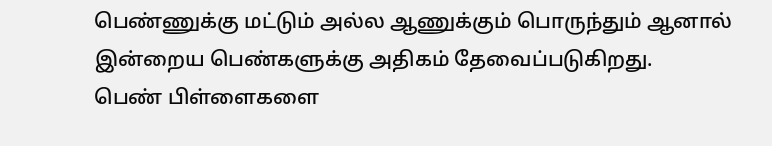பெண்ணுக்கு மட்டும் அல்ல ஆணுக்கும் பொருந்தும் ஆனால் இன்றைய பெண்களுக்கு அதிகம் தேவைப்படுகிறது.
பெண் பிள்ளைகளை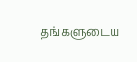தங்களுடைய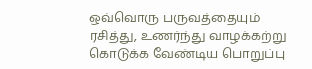ஒவ்வொரு பருவத்தையும்
ரசித்து, உணர்ந்து வாழக்கற்று கொடுக்க வேண்டிய பொறுப்பு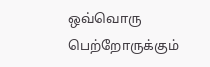ஒவ்வொரு பெற்றோருக்கும்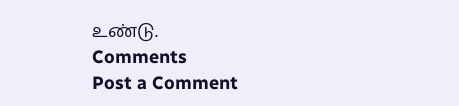உண்டு.
Comments
Post a Comment